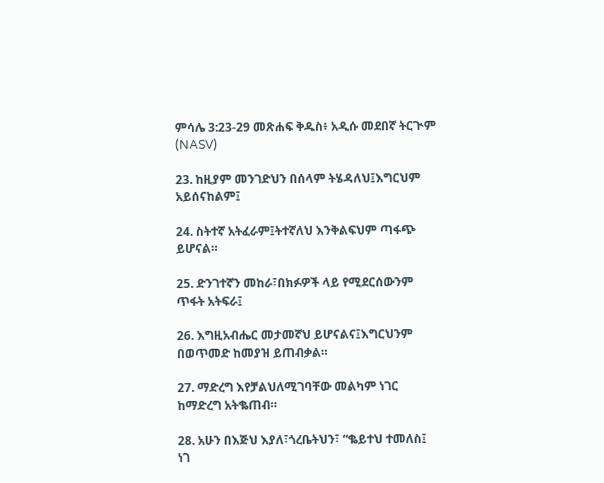ምሳሌ 3:23-29 መጽሐፍ ቅዱስ፥ አዲሱ መደበኛ ትርጒም (NASV)

23. ከዚያም መንገድህን በሰላም ትሄዳለህ፤እግርህም አይሰናከልም፤

24. ስትተኛ አትፈራም፤ትተኛለህ እንቅልፍህም ጣፋጭ ይሆናል።

25. ድንገተኛን መከራ፣በክፉዎች ላይ የሚደርሰውንም ጥፋት አትፍራ፤

26. እግዚአብሔር መታመኛህ ይሆናልና፤እግርህንም በወጥመድ ከመያዝ ይጠብቃል።

27. ማድረግ እየቻልህለሚገባቸው መልካም ነገር ከማድረግ አትቈጠብ።

28. አሁን በእጅህ እያለ፣ጎረቤትህን፣ “ቈይተህ ተመለስ፤ ነገ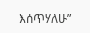እሰጥሃለሁ”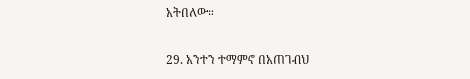አትበለው።

29. አንተን ተማምኖ በአጠገብህ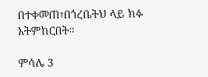በተቀመጠ፣በጎረቤትህ ላይ ክፉ አትምከርበት።

ምሳሌ 3